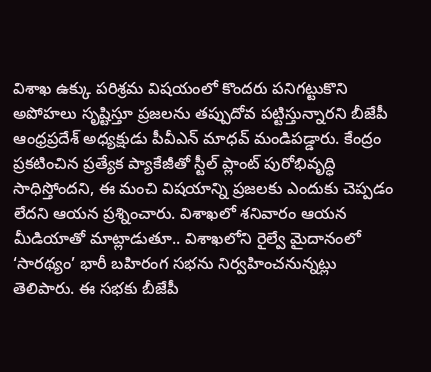విశాఖ ఉక్కు పరిశ్రమ విషయంలో కొందరు పనిగట్టుకొని అపోహలు సృష్టిస్తూ ప్రజలను తప్పుదోవ పట్టిస్తున్నారని బీజేపీ ఆంధ్రప్రదేశ్ అధ్యక్షుడు పీవీఎన్ మాధవ్ మండిపడ్డారు. కేంద్రం ప్రకటించిన ప్రత్యేక ప్యాకేజీతో స్టీల్ ప్లాంట్ పురోభివృద్ధి సాధిస్తోందని, ఈ మంచి విషయాన్ని ప్రజలకు ఎందుకు చెప్పడం లేదని ఆయన ప్రశ్నించారు. విశాఖలో శనివారం ఆయన మీడియాతో మాట్లాడుతూ.. విశాఖలోని రైల్వే మైదానంలో ‘సారథ్యం’ భారీ బహిరంగ సభను నిర్వహించనున్నట్లు తెలిపారు. ఈ సభకు బీజేపీ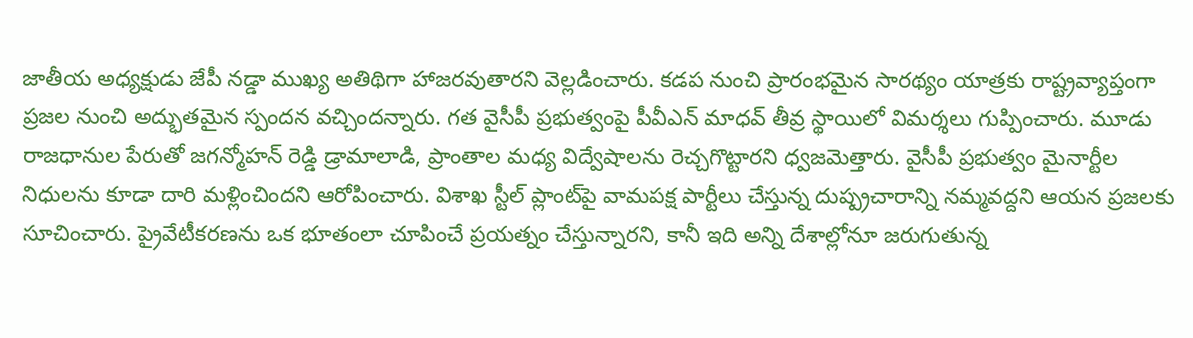జాతీయ అధ్యక్షుడు జేపీ నడ్డా ముఖ్య అతిథిగా హాజరవుతారని వెల్లడించారు. కడప నుంచి ప్రారంభమైన సారథ్యం యాత్రకు రాష్ట్రవ్యాప్తంగా ప్రజల నుంచి అద్భుతమైన స్పందన వచ్చిందన్నారు. గత వైసీపీ ప్రభుత్వంపై పీవీఎన్ మాధవ్ తీవ్ర స్థాయిలో విమర్శలు గుప్పించారు. మూడు రాజధానుల పేరుతో జగన్మోహన్ రెడ్డి డ్రామాలాడి, ప్రాంతాల మధ్య విద్వేషాలను రెచ్చగొట్టారని ధ్వజమెత్తారు. వైసీపీ ప్రభుత్వం మైనార్టీల నిధులను కూడా దారి మళ్లించిందని ఆరోపించారు. విశాఖ స్టీల్ ప్లాంట్‌పై వామపక్ష పార్టీలు చేస్తున్న దుష్ప్రచారాన్ని నమ్మవద్దని ఆయన ప్రజలకు సూచించారు. ప్రైవేటీకరణను ఒక భూతంలా చూపించే ప్రయత్నం చేస్తున్నారని, కానీ ఇది అన్ని దేశాల్లోనూ జరుగుతున్న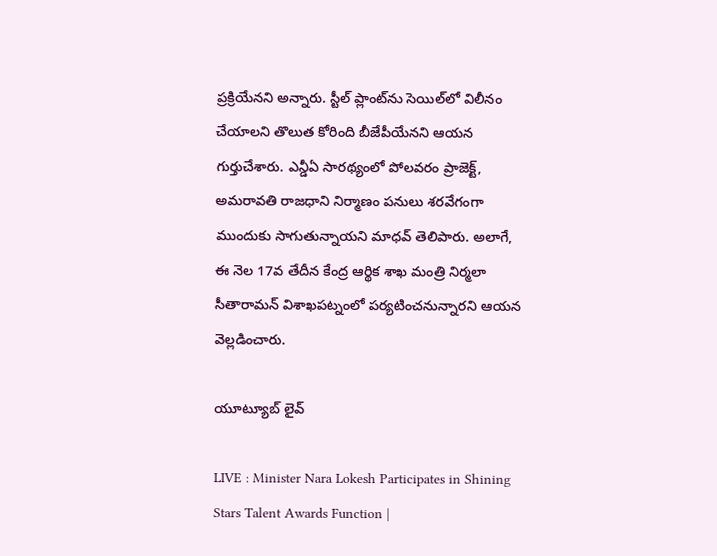ప్రక్రియేనని అన్నారు. స్టీల్ ప్లాంట్‌ను సెయిల్‌లో విలీనం చేయాలని తొలుత కోరింది బీజేపీయేనని ఆయన గుర్తుచేశారు. ఎన్డీఏ సారథ్యంలో పోలవరం ప్రాజెక్ట్, అమరావతి రాజధాని నిర్మాణం పనులు శరవేగంగా ముందుకు సాగుతున్నాయని మాధవ్ తెలిపారు. అలాగే, ఈ నెల 17వ తేదీన కేంద్ర ఆర్థిక శాఖ మంత్రి నిర్మలా సీతారామన్ విశాఖపట్నంలో పర్యటించనున్నారని ఆయన వెల్లడించారు.

యూట్యూబ్ లైవ్

LIVE : Minister Nara Lokesh Participates in Shining Stars Talent Awards Function |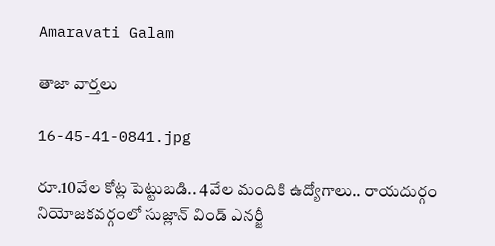Amaravati Galam

తాజా వార్తలు

16-45-41-0841.jpg

రూ.10వేల కోట్ల పెట్టుబడి.. 4వేల మందికి ఉద్యోగాలు.. రాయదుర్గం నియోజకవర్గంలో సుజ్లాన్ విండ్ ఎనర్జీ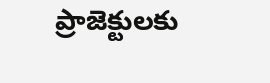ప్రాజెక్టులకు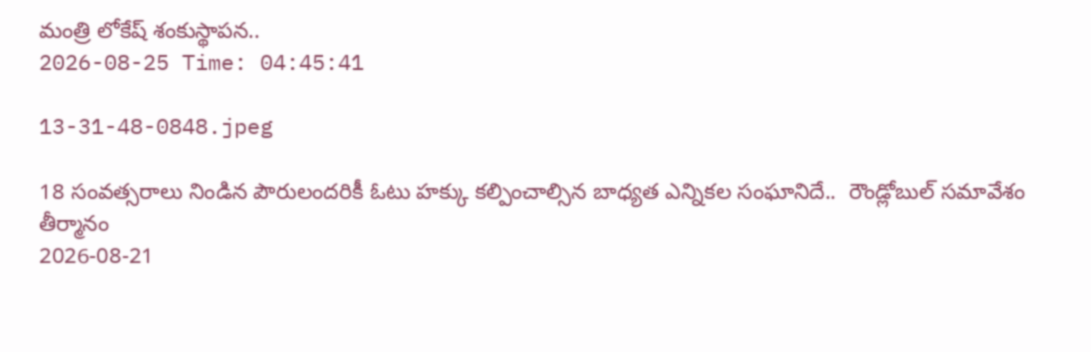మంత్రి లోకేష్ శంకుస్థాపన..
2026-08-25 Time: 04:45:41

13-31-48-0848.jpeg

18 సంవత్సరాలు నిండిన పౌరులందరికీ ఓటు హక్కు కల్పించాల్సిన బాధ్యత ఎన్నికల సంఘానిదే..  రౌండ్లోబుల్ సమావేశం తీర్మానం
2026-08-21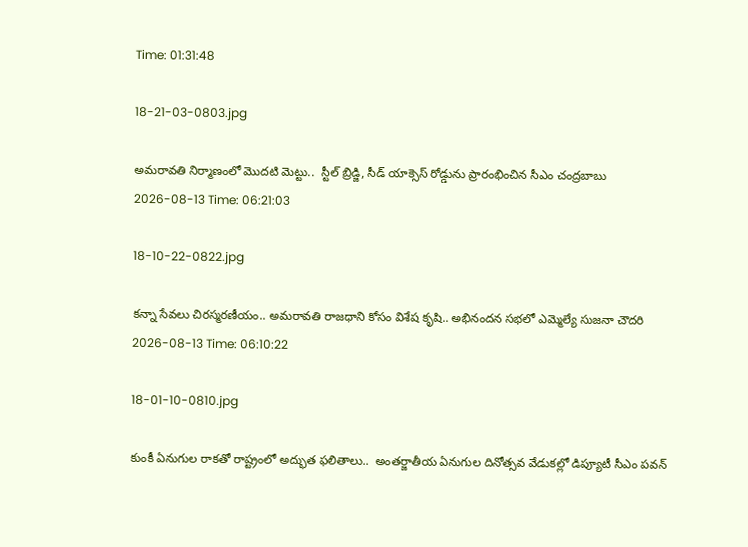Time: 01:31:48

18-21-03-0803.jpg

అమరావతి నిర్మాణంలో మొదటి మెట్టు..  స్టీల్ బ్రిడ్జి, సీడ్ యాక్సెస్ రోడ్డును ప్రారంభించిన సీఎం చంద్రబాబు
2026-08-13 Time: 06:21:03

18-10-22-0822.jpg

కన్నా సేవలు చిరస్మరణీయం.. అమరావతి రాజధాని కోసం విశేష కృషి.. అభినందన సభలో ఎమ్మెల్యే సుజనా చౌదరి
2026-08-13 Time: 06:10:22

18-01-10-0810.jpg

కుంకీ ఏనుగుల రాకతో రాష్ట్రంలో అద్భుత ఫలితాలు..  అంతర్జాతీయ ఏనుగుల దినోత్సవ వేడుకల్లో డిప్యూటీ సీఎం పవన్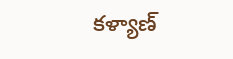కళ్యాణ్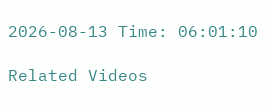2026-08-13 Time: 06:01:10

Related Videos